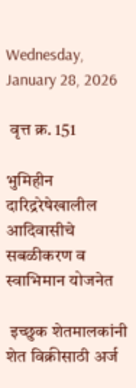Wednesday, January 28, 2026

 वृत्त क्र. 151

भुमिहीन दारिद्ररेषेखालील आदिवासीचे सबळीकरण व स्वाभिमान योजनेत

 इच्छुक शेतमालकांनी शेत विक्रीसाठी अर्ज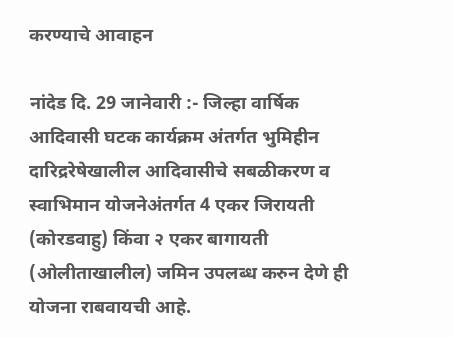करण्याचे आवाहन

नांदेड दि. 29 जानेवारी :- जिल्हा वार्षिक आदिवासी घटक कार्यक्रम अंतर्गत भुमिहीन दारिद्ररेषेखालील आदिवासीचे सबळीकरण व स्वाभिमान योजनेअंतर्गत 4 एकर जिरायती (कोरडवाहु) किंवा २ एकर बागायती (ओलीताखालील) जमिन उपलब्ध करुन देणे ही योजना राबवायची आहे.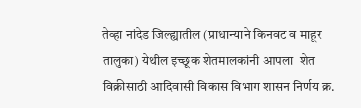तेव्हा नांदेड जिल्ह्यातील (प्राधान्याने किनवट व माहूर तालुका) येथील इच्छूक शेतमालकांनी आपला  शेत विक्रीसाठी आदिवासी विकास विभाग शासन निर्णय क्र.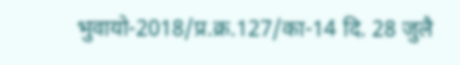भुवायो-2018/प्र.क्र.127/का-14 दि. 28 जुलै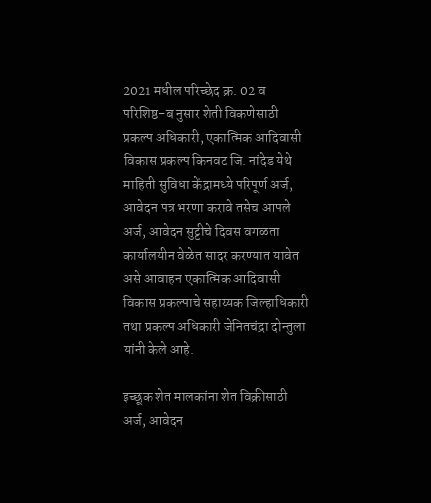2021 मधील परिच्छेद क्र. 02 व परिशिष्ठ-ब नुसार शेती विकणेसाठी प्रकल्प अधिकारी, एकात्मिक आदिवासी विकास प्रकल्प किनवट जि. नांदेड येथे माहिती सुविधा केंद्रामध्ये परिपूर्ण अर्ज, आवेदन पत्र भरणा करावे तसेच आपले अर्ज, आवेदन सुट्टीचे दिवस वगळता कार्यालयीन वेळेत सादर करण्यात यावेत असे आवाहन एकात्मिक आदिवासी विकास प्रकल्पाचे सहाय्यक जिल्हाधिकारी तथा प्रकल्प अधिकारी जेनितचंद्रा दोन्तुला यांनी केले आहे.

इच्छूक शेत मालकांना शेत विक्रीसाठी अर्ज, आवेदन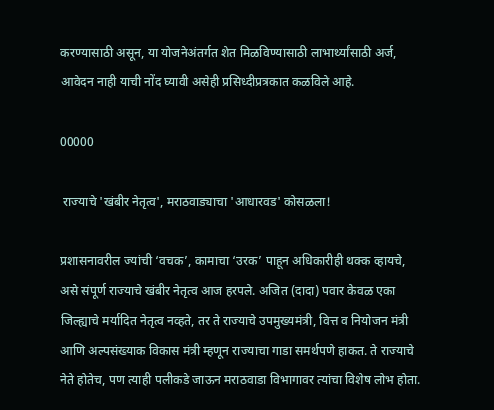करण्यासाठी असून, या योजनेअंतर्गत शेत मिळविण्यासाठी लाभार्थ्यांसाठी अर्ज, आवेदन नाही याची नोंद घ्यावी असेही प्रसिध्दीप्रत्रकात कळविले आहे.

00000

 राज्याचे 'खंबीर नेतृत्व', मराठवाड्याचा 'आधारवड' कोसळला!

प्रशासनावरील ज्यांची ‘वचक’, कामाचा ‘उरक’ पाहून अधिकारीही थक्क व्हायचे, असे संपूर्ण राज्याचे खंबीर नेतृत्व आज हरपले. अजित (दादा) पवार केवळ एका जिल्ह्याचे मर्यादित नेतृत्व नव्हते, तर ते राज्याचे उपमुख्यमंत्री, वित्त व नियोजन मंत्री आणि अल्पसंख्याक विकास मंत्री म्हणून राज्याचा गाडा समर्थपणे हाकत. ते राज्याचे नेते होतेच, पण त्याही पलीकडे जाऊन मराठवाडा विभागावर त्यांचा विशेष लोभ होता.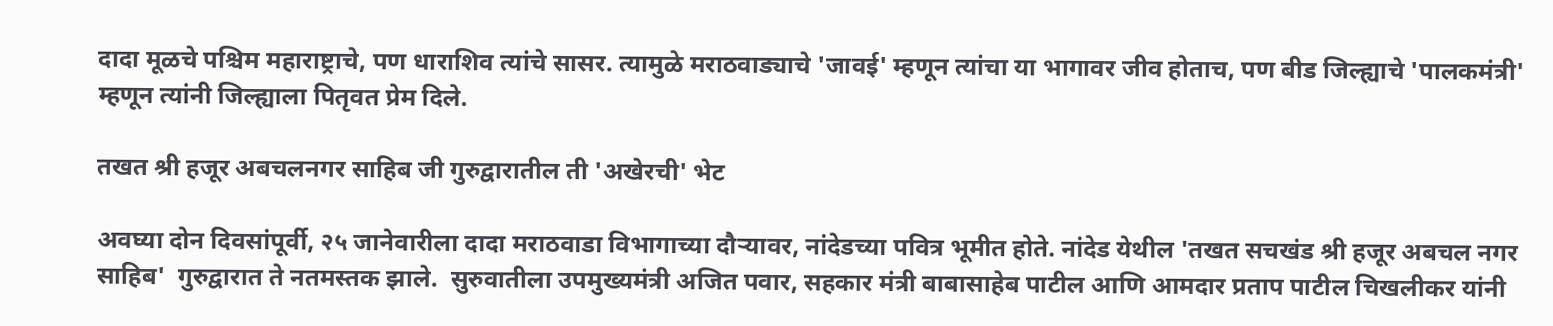दादा मूळचे पश्चिम महाराष्ट्राचे, पण धाराशिव त्यांचे सासर. त्यामुळे मराठवाड्याचे 'जावई' म्हणून त्यांचा या भागावर जीव होताच, पण बीड जिल्ह्याचे 'पालकमंत्री' म्हणून त्यांनी जिल्ह्याला पितृवत प्रेम दिले.

तखत श्री हजूर अबचलनगर साहिब जी गुरुद्वारातील ती 'अखेरची' भेट

अवघ्या दोन दिवसांपूर्वी, २५ जानेवारीला दादा मराठवाडा विभागाच्या दौऱ्यावर, नांदेडच्या पवित्र भूमीत होते. नांदेड येथील 'तखत सचखंड श्री हजूर अबचल नगर साहिब'  गुरुद्वारात ते नतमस्तक झाले.  सुरुवातीला उपमुख्यमंत्री अजित पवार, सहकार मंत्री बाबासाहेब पाटील आणि आमदार प्रताप पाटील चिखलीकर यांनी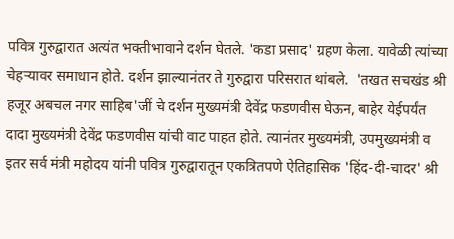पवित्र गुरुद्वारात अत्यंत भक्तीभावाने दर्शन घेतले. 'कडा प्रसाद' ग्रहण केला. यावेळी त्यांच्या चेहऱ्यावर समाधान होते. दर्शन झाल्यानंतर ते गुरुद्वारा परिसरात थांबले.  'तखत सचखंड श्री हजूर अबचल नगर साहिब'जीं चे दर्शन मुख्यमंत्री देवेंद्र फडणवीस घेऊन, बाहेर येईपर्यंत दादा मुख्यमंत्री देवेंद्र फडणवीस यांची वाट पाहत होते. त्यानंतर मुख्यमंत्री, उपमुख्यमंत्री व इतर सर्व मंत्री महोदय यांनी पवित्र गुरुद्वारातून एकत्रितपणे ऐतिहासिक 'हिंद-दी-चादर' श्री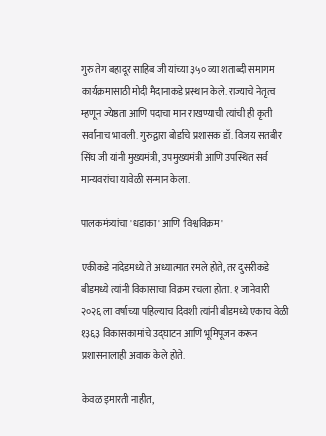गुरु तेग बहादूर साहिब जी यांच्या ३५० व्या शताब्दी समागम कार्यक्रमासाठी मोदी मैदानाकडे प्रस्थान केले. राज्याचे नेतृत्व म्हणून ज्येष्ठता आणि पदाचा मान राखण्याची त्यांची ही कृती सर्वांनाच भावली. गुरुद्वारा बोर्डाचे प्रशासक डॉ. विजय सतबीर सिंघ जी यांनी मुख्यमंत्री, उपमुख्यमंत्री आणि उपस्थित सर्व मान्यवरांचा यावेळी सन्मान केला.

पालकमंत्र्यांचा 'धडाका' आणि 'विश्वविक्रम'

एकीकडे नांदेडमध्ये ते अध्यात्मात रमले होते, तर दुसरीकडे बीडमध्ये त्यांनी विकासाचा विक्रम रचला होता. १ जानेवारी २०२६ ला वर्षाच्या पहिल्याच दिवशी त्यांनी बीडमध्ये एकाच वेळी १३६३ विकासकामांचे उद्घाटन आणि भूमिपूजन करून प्रशासनालाही अवाक केले होते.

केवळ इमारती नाहीत,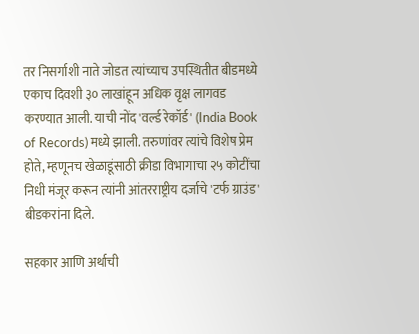तर निसर्गाशी नाते जोडत त्यांच्याच उपस्थितीत बीडमध्ये एकाच दिवशी ३० लाखांहून अधिक वृक्ष लागवड करण्यात आली. याची नोंद 'वर्ल्ड रेकॉर्ड' (India Book of Records) मध्ये झाली. तरुणांवर त्यांचे विशेष प्रेम होते, म्हणूनच खेळाडूंसाठी क्रीडा विभागाचा २५ कोटींचा निधी मंजूर करून त्यांनी आंतरराष्ट्रीय दर्जाचे 'टर्फ ग्राउंड' बीडकरांना दिले.

सहकार आणि अर्थाची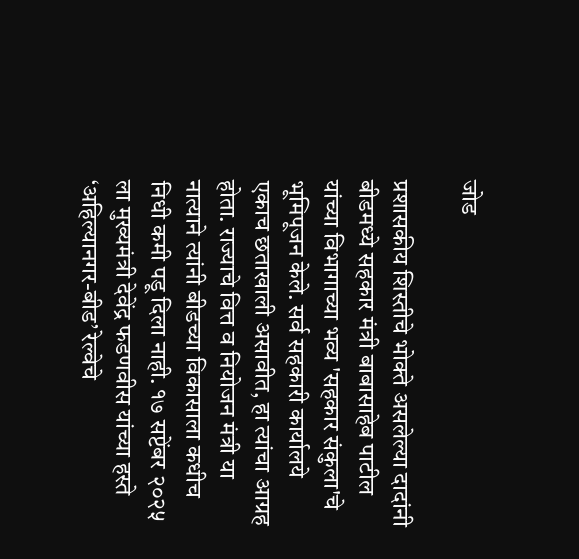जोड

प्रशासकीय शिस्तीचे भोक्ते असलेल्या दादांनी बीडमध्ये सहकार मंत्री बाबासाहेब पाटील यांच्या विभागाच्या भव्य 'सहकार संकुला'चे भूमिपूजन केले. सर्व सहकारी कार्यालये एकाच छताखाली असावीत, हा त्यांचा आग्रह होता. राज्याचे वित्त व नियोजन मंत्री या नात्याने त्यांनी बीडच्या विकासाला कधीच निधी कमी पडू दिला नाही. १७ सप्टेंबर २०२५ ला मुख्यमंत्री देवेंद्र फडणवीस यांच्या हस्ते ‘अहिल्यानगर-बीड’ रेल्वेचे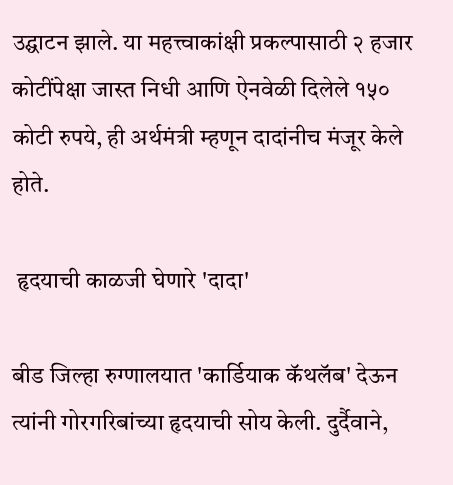उद्घाटन झाले. या महत्त्वाकांक्षी प्रकल्पासाठी २ हजार कोटींपेक्षा जास्त निधी आणि ऐनवेळी दिलेले १५० कोटी रुपये, ही अर्थमंत्री म्हणून दादांनीच मंजूर केले होते.

 हृदयाची काळजी घेणारे 'दादा'

बीड जिल्हा रुग्णालयात 'कार्डियाक कॅथलॅब' देऊन त्यांनी गोरगरिबांच्या हृदयाची सोय केली. दुर्दैवाने,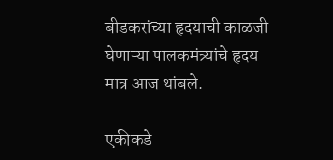बीडकरांच्या हृदयाची काळजी घेणाऱ्या पालकमंत्र्यांचे हृदय मात्र आज थांबले.

एकीकडे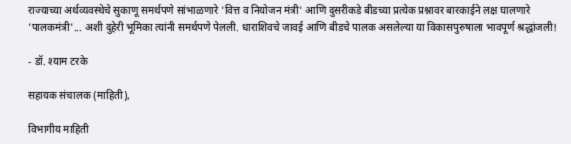राज्याच्या अर्थव्यवस्थेचे सुकाणू समर्थपणे सांभाळणारे 'वित्त व नियोजन मंत्री' आणि दुसरीकडे बीडच्या प्रत्येक प्रश्नावर बारकाईने लक्ष घालणारे 'पालकमंत्री'... अशी दुहेरी भूमिका त्यांनी समर्थपणे पेलली. धाराशिवचे जावई आणि बीडचे पालक असलेल्या या विकासपुरुषाला भावपूर्ण श्रद्धांजली!

- डॉ. श्याम टरके

सहायक संचालक (माहिती),

विभागीय माहिती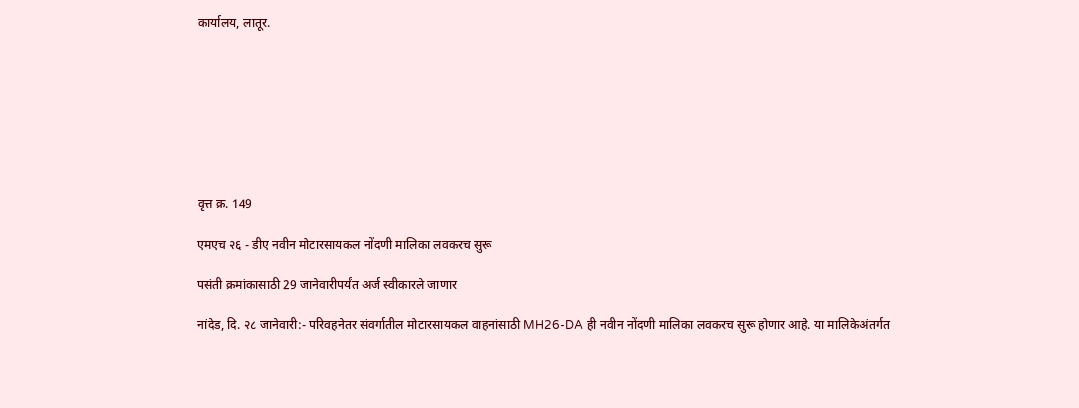कार्यालय, लातूर.








वृत्त क्र. 149

एमएच २६ - डीए नवीन मोटारसायकल नोंदणी मालिका लवकरच सुरू

पसंती क्रमांकासाठी 29 जानेवारीपर्यंत अर्ज स्वीकारले जाणार

नांदेड, दि. २८ जानेवारी:- परिवहनेतर संवर्गातील मोटारसायकल वाहनांसाठी MH26-DA ही नवीन नोंदणी मालिका लवकरच सुरू होणार आहे. या मालिकेअंतर्गत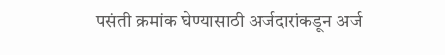पसंती क्रमांक घेण्यासाठी अर्जदारांकडून अर्ज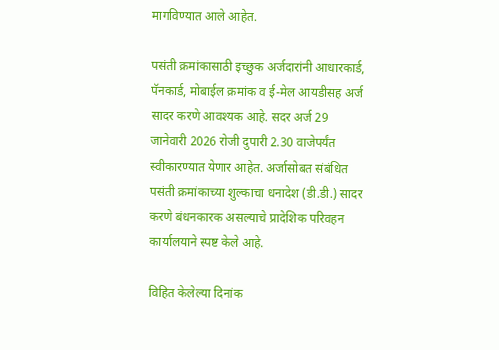मागविण्यात आले आहेत.

पसंती क्रमांकासाठी इच्छुक अर्जदारांनी आधारकार्ड, पॅनकार्ड, मोबाईल क्रमांक व ई-मेल आयडीसह अर्ज सादर करणे आवश्यक आहे. सदर अर्ज 29 जानेवारी 2026 रोजी दुपारी 2.30 वाजेपर्यंत स्वीकारण्यात येणार आहेत. अर्जासोबत संबंधित पसंती क्रमांकाच्या शुल्काचा धनादेश (डी.डी.) सादर करणे बंधनकारक असल्याचे प्रादेशिक परिवहन कार्यालयाने स्पष्ट केले आहे.

विहित केलेल्या दिनांक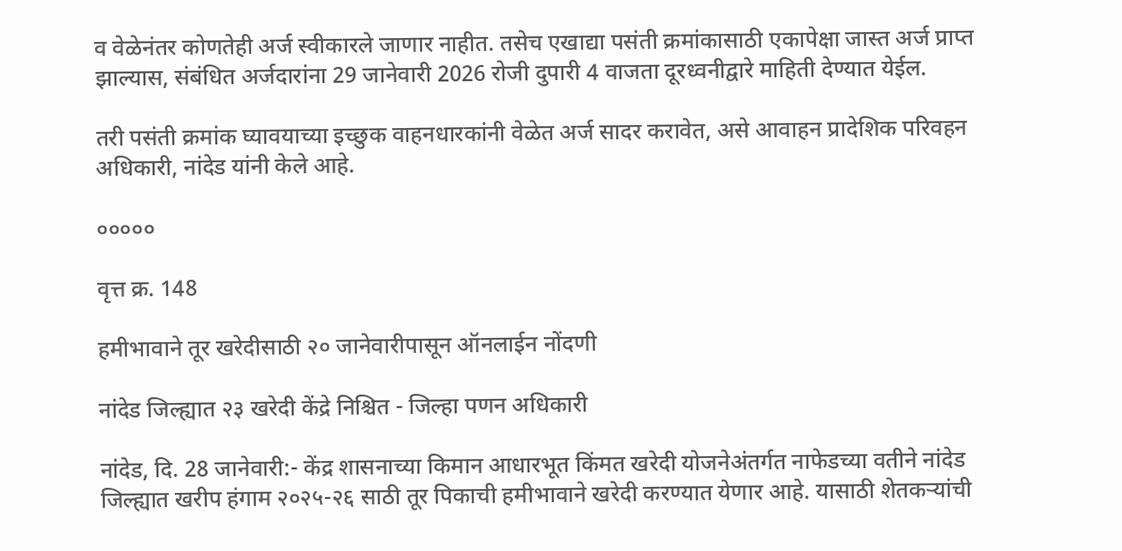व वेळेनंतर कोणतेही अर्ज स्वीकारले जाणार नाहीत. तसेच एखाद्या पसंती क्रमांकासाठी एकापेक्षा जास्त अर्ज प्राप्त झाल्यास, संबंधित अर्जदारांना 29 जानेवारी 2026 रोजी दुपारी 4 वाजता दूरध्वनीद्वारे माहिती देण्यात येईल.

तरी पसंती क्रमांक घ्यावयाच्या इच्छुक वाहनधारकांनी वेळेत अर्ज सादर करावेत, असे आवाहन प्रादेशिक परिवहन अधिकारी, नांदेड यांनी केले आहे.

०००००

वृत्त क्र. 148

हमीभावाने तूर खरेदीसाठी २० जानेवारीपासून ऑनलाईन नोंदणी

नांदेड जिल्ह्यात २३ खरेदी केंद्रे निश्चित - जिल्हा पणन अधिकारी

नांदेड, दि. 28 जानेवारी:- केंद्र शासनाच्या किमान आधारभूत किंमत खरेदी योजनेअंतर्गत नाफेडच्या वतीने नांदेड जिल्ह्यात खरीप हंगाम २०२५-२६ साठी तूर पिकाची हमीभावाने खरेदी करण्यात येणार आहे. यासाठी शेतकऱ्यांची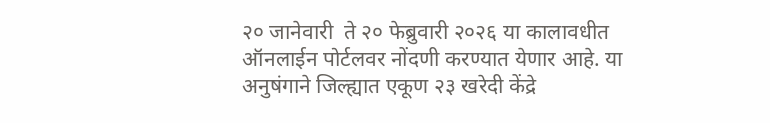२० जानेवारी  ते २० फेब्रुवारी २०२६ या कालावधीत ऑनलाईन पोर्टलवर नोंदणी करण्यात येणार आहे. या अनुषंगाने जिल्ह्यात एकूण २३ खरेदी केंद्रे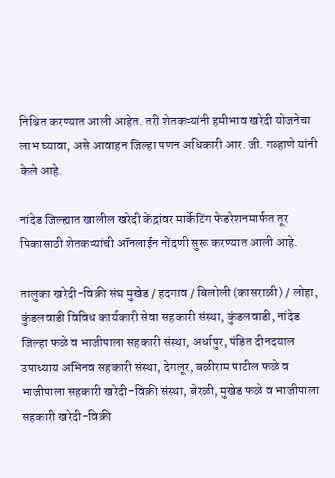निश्चित करण्यात आली आहेत. तरी शेतकऱ्यांनी हमीभाव खरेदी योजनेचा लाभ घ्यावा, असे आवाहन जिल्हा पणन अधिकारी आर. जी. गव्हाणे यांनी केले आहे.

नांदेड जिल्ह्यात खालील खरेदी केंद्रांवर मार्केटिंग फेडरेशनमार्फत तूर पिकासाठी शेतकऱ्यांची ऑनलाईन नोंदणी सुरू करण्यात आली आहे.

तालुका खरेदी-विक्री संघ मुखेड / हदगाव / बिलोली (कासराळी) / लोहा, कुंडलवाडी विविध कार्यकारी सेवा सहकारी संस्था, कुंडलवाडी, नांदेड जिल्हा फळे व भाजीपाला सहकारी संस्था, अर्धापुर, पंडित दीनदयाल उपाध्याय अभिनव सहकारी संस्था, देगलूर, बळीराम पाटील फळे व भाजीपाला सहकारी खरेदी-विक्री संस्था, बेरळी, मुखेड फळे व भाजीपाला सहकारी खरेदी-विक्री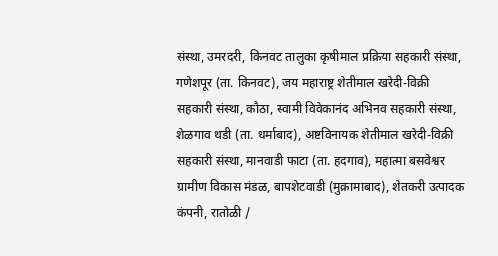संस्था, उमरदरी, किनवट तालुका कृषीमाल प्रक्रिया सहकारी संस्था, गणेशपूर (ता. किनवट), जय महाराष्ट्र शेतीमाल खरेदी-विक्री सहकारी संस्था, कौठा, स्वामी विवेकानंद अभिनव सहकारी संस्था, शेळगाव थडी (ता. धर्माबाद), अष्टविनायक शेतीमाल खरेदी-विक्री सहकारी संस्था, मानवाडी फाटा (ता. हदगाव), महात्मा बसवेश्वर ग्रामीण विकास मंडळ, बापशेटवाडी (मुक्रामाबाद), शेतकरी उत्पादक कंपनी, रातोळी /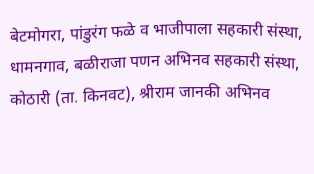बेटमोगरा, पांडुरंग फळे व भाजीपाला सहकारी संस्था, धामनगाव, बळीराजा पणन अभिनव सहकारी संस्था, कोठारी (ता. किनवट), श्रीराम जानकी अभिनव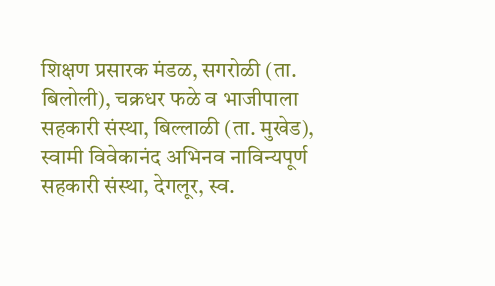शिक्षण प्रसारक मंडळ, सगरोळी (ता. बिलोली), चक्रधर फळे व भाजीपाला सहकारी संस्था, बिल्लाळी (ता. मुखेड), स्वामी विवेकानंद अभिनव नाविन्यपूर्ण सहकारी संस्था, देगलूर, स्व.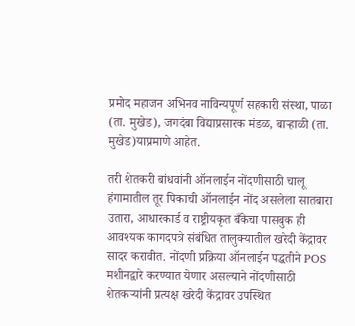प्रमोद महाजन अभिनव नाविन्यपूर्ण सहकारी संस्था, पाळा (ता. मुखेड), जगदंबा विद्याप्रसारक मंडळ, बाऱ्हाळी (ता. मुखेड)याप्रमाणे आहेत.

तरी शेतकरी बांधवांनी ऑनलाईन नोंदणीसाठी चालू हंगामातील तूर पिकाची ऑनलाईन नोंद असलेला सातबारा उतारा, आधारकार्ड व राष्ट्रीयकृत बँकेचा पासबुक ही आवश्यक कागदपत्रे संबंधित तालुक्यातील खरेदी केंद्रावर सादर करावीत. नोंदणी प्रक्रिया ऑनलाईन पद्धतीने POS मशीनद्वारे करण्यात येणार असल्याने नोंदणीसाठी शेतकऱ्यांनी प्रत्यक्ष खरेदी केंद्रावर उपस्थित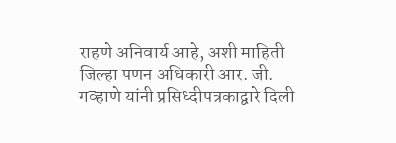राहणे अनिवार्य आहे, अशी माहिती जिल्हा पणन अधिकारी आर. जी. गव्हाणे यांनी प्रसिध्दीपत्रकाद्वारे दिली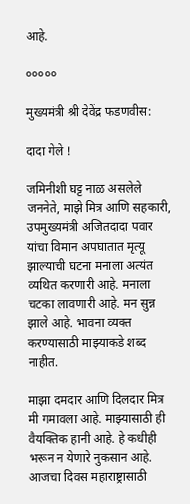आहे.

०००००

मुख्यमंत्री श्री देवेंद्र फडणवीस:

दादा गेले !

जमिनीशी घट्ट नाळ असलेले जननेते, माझे मित्र आणि सहकारी, उपमुख्यमंत्री अजितदादा पवार यांचा विमान अपघातात मृत्यू झाल्याची घटना मनाला अत्यंत व्यथित करणारी आहे. मनाला चटका लावणारी आहे. मन सुन्न झाले आहे. भावना व्यक्त करण्यासाठी माझ्याकडे शब्द नाहीत.

माझा दमदार आणि दिलदार मित्र मी गमावला आहे. माझ्यासाठी ही वैयक्तिक हानी आहे. हे कधीही भरून न येणारे नुकसान आहे. आजचा दिवस महाराष्ट्रासाठी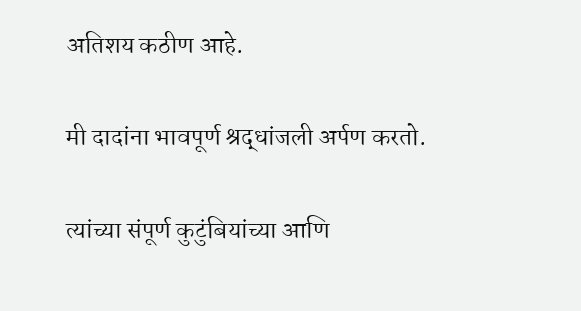अतिशय कठीण आहे.

मी दादांना भावपूर्ण श्रद्धांजली अर्पण करतो.

त्यांच्या संपूर्ण कुटुंबियांच्या आणि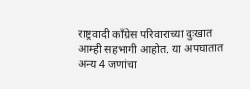राष्ट्रवादी काँग्रेस परिवाराच्या दुःखात आम्ही सहभागी आहोत. या अपघातात अन्य 4 जणांचा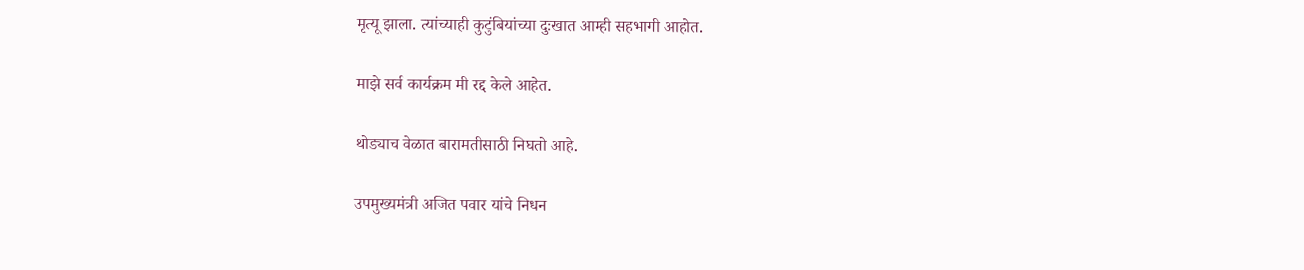मृत्यू झाला. त्यांच्याही कुटुंबियांच्या दुःखात आम्ही सहभागी आहोत.

माझे सर्व कार्यक्रम मी रद्द केले आहेत.

थोड्याच वेळात बारामतीसाठी निघतो आहे.

उपमुख्यमंत्री अजित पवार यांचे निधन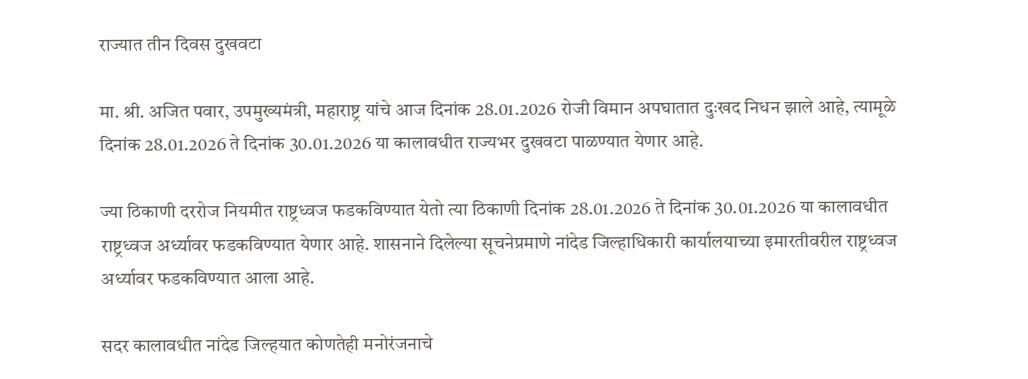राज्यात तीन दिवस दुखवटा

मा. श्री. अजित पवार, उपमुख्यमंत्री, महाराष्ट्र यांचे आज दिनांक 28.01.2026 रोजी विमान अपघातात दुःखद निधन झाले आहे, त्यामूळे दिनांक 28.01.2026 ते दिनांक 30.01.2026 या कालावधीत राज्यभर दुखवटा पाळण्यात येणार आहे.

ज्या ठिकाणी दररोज नियमीत राष्ट्रध्वज फडकविण्यात येतो त्या ठिकाणी दिनांक 28.01.2026 ते दिनांक 30.01.2026 या कालावधीत राष्ट्रध्वज अर्ध्यावर फडकविण्यात येणार आहे. शासनाने दिलेल्या सूचनेप्रमाणे नांदेड जिल्हाधिकारी कार्यालयाच्या इमारतीवरील राष्ट्रध्वज अर्ध्यावर फडकविण्यात आला आहे.

सदर कालावधीत नांदेड जिल्हयात कोणतेही मनोरंजनाचे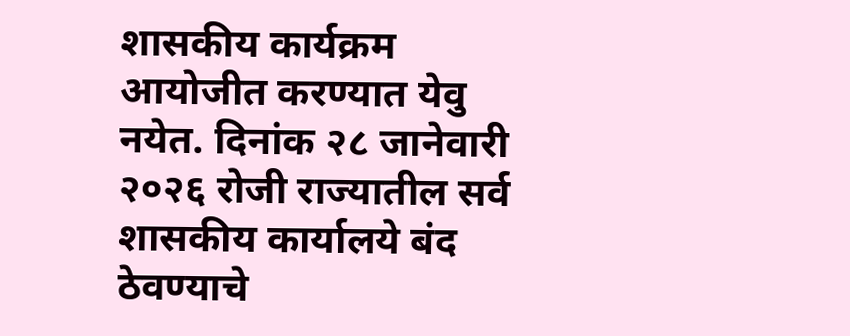शासकीय कार्यक्रम आयोजीत करण्यात येवु नयेत. दिनांक २८ जानेवारी २०२६ रोजी राज्यातील सर्व शासकीय कार्यालये बंद ठेवण्याचे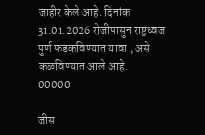जाहीर केले आहे. दिनांक 31.01.2026 रोजीपासुन राष्ट्रध्वज पुर्ण फडकविण्यात यावा , असे कळविण्यात आले आहे.
00000

जीस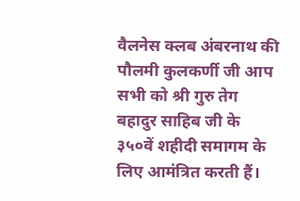वैलनेस क्लब अंबरनाथ की पौलमी कुलकर्णी जी आप सभी को श्री गुरु तेग बहादुर साहिब जी के ३५०वें शहीदी समागम के लिए आमंत्रित करती हैं।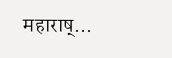महाराष्...